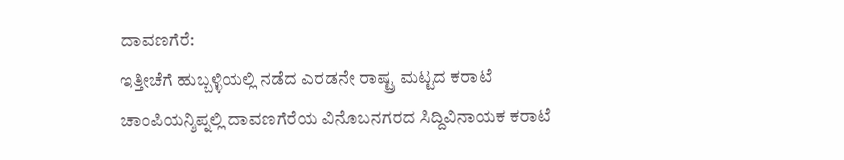ದಾವಣಗೆರೆ:
ಇತ್ತೀಚೆಗೆ ಹುಬ್ಬಳ್ಳಿಯಲ್ಲಿ ನಡೆದ ಎರಡನೇ ರಾಷ್ಟ್ರ ಮಟ್ಟದ ಕರಾಟೆ ಚಾಂಪಿಯನ್ಶಿಪ್ನಲ್ಲಿ ದಾವಣಗೆರೆಯ ವಿನೊಬನಗರದ ಸಿದ್ದಿವಿನಾಯಕ ಕರಾಟೆ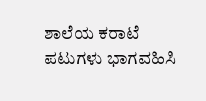ಶಾಲೆಯ ಕರಾಟೆ ಪಟುಗಳು ಭಾಗವಹಿಸಿ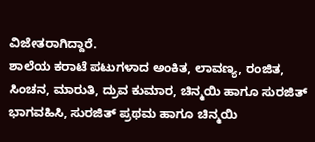ವಿಜೇತರಾಗಿದ್ದಾರೆ.
ಶಾಲೆಯ ಕರಾಟೆ ಪಟುಗಳಾದ ಅಂಕಿತ, ಲಾವಣ್ಯ, ರಂಜಿತ, ಸಿಂಚನ, ಮಾರುತಿ, ದ್ರುವ ಕುಮಾರ, ಚಿನ್ಮಯಿ ಹಾಗೂ ಸುರಜಿತ್ ಭಾಗವಹಿಸಿ, ಸುರಜಿತ್ ಪ್ರಥಮ ಹಾಗೂ ಚಿನ್ಮಯಿ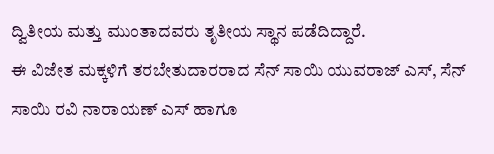ದ್ವಿತೀಯ ಮತ್ತು ಮುಂತಾದವರು ತೃತೀಯ ಸ್ಥಾನ ಪಡೆದಿದ್ದಾರೆ.
ಈ ವಿಜೇತ ಮಕ್ಕಳಿಗೆ ತರಬೇತುದಾರರಾದ ಸೆನ್ ಸಾಯಿ ಯುವರಾಜ್ ಎಸ್, ಸೆನ್ ಸಾಯಿ ರವಿ ನಾರಾಯಣ್ ಎಸ್ ಹಾಗೂ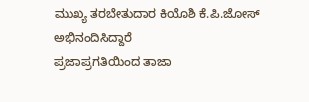ಮುಖ್ಯ ತರಬೇತುದಾರ ಕಿಯೊಶಿ ಕೆ.ಪಿ.ಜೋಸ್ ಅಭಿನಂದಿಸಿದ್ದಾರೆ
ಪ್ರಜಾಪ್ರಗತಿಯಿಂದ ತಾಜಾ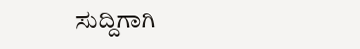ಸುದ್ದಿಗಾಗಿ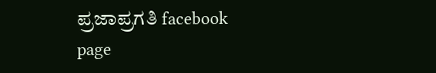ಪ್ರಜಾಪ್ರಗತಿ facebook page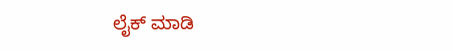ಲೈಕ್ ಮಾಡಿ